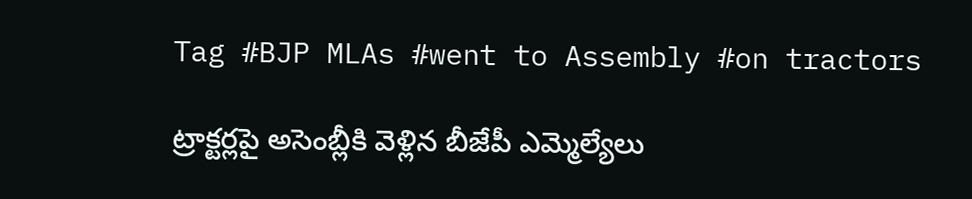Tag #BJP MLAs #went to Assembly #on tractors

ట్రాక్టర్లపై అసెంబ్లీకి వెళ్లిన బీజేపీ ఎమ్మెల్యేలు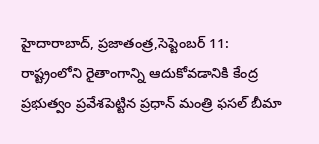హైదారాబాద్‌, ప్రజాతంత్ర,సెప్టెంబర్‌ 11: రాష్ట్రంలోని రైతాంగాన్ని ఆదుకోవడానికి కేంద్ర ప్రభుత్వం ప్రవేశపెట్టిన ప్రధాన్‌ ‌మంత్రి ఫసల్‌ ‌బీమా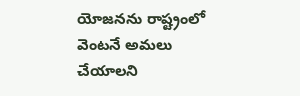యోజనను రాష్ట్రంలో వెంటనే అమలు చేయాలని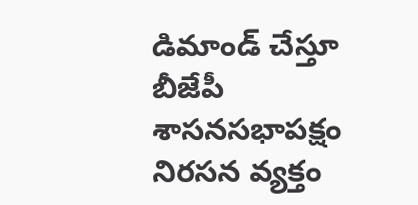డిమాండ్‌ ‌చేస్తూ బీజేపీ శాసనసభాపక్షం నిరసన వ్యక్తం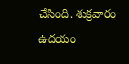చేసింది. శుక్రవారం ఉదయం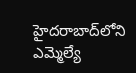హైదరాబాద్‌లోని ఎమ్మెల్యే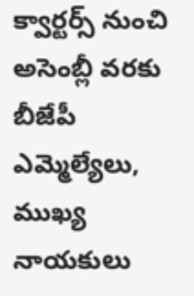క్వార్టర్స్ ‌నుంచి అసెంబ్లీ వరకు బీజేపీ ఎమ్మెల్యేలు, ముఖ్య నాయకులు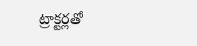ట్రాక్టర్లతో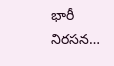భారీ నిరసన…